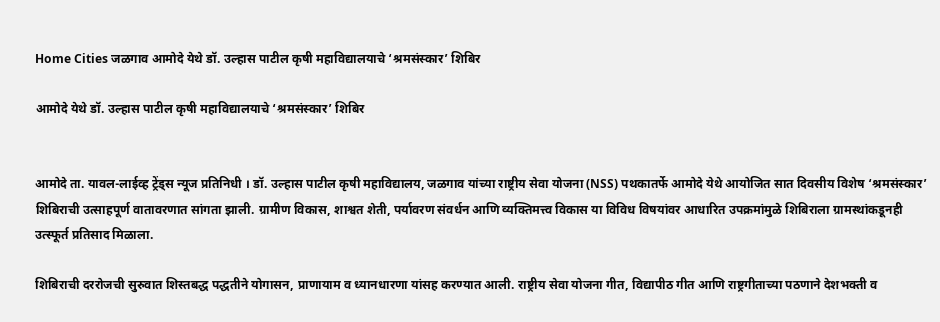Home Cities जळगाव आमोदे येथे डॉ. उल्हास पाटील कृषी महाविद्यालयाचे ‘श्रमसंस्कार’ शिबिर

आमोदे येथे डॉ. उल्हास पाटील कृषी महाविद्यालयाचे ‘श्रमसंस्कार’ शिबिर


आमोदे ता. यावल-लाईव्ह ट्रेंड्स न्यूज प्रतिनिधी । डॉ. उल्हास पाटील कृषी महाविद्यालय, जळगाव यांच्या राष्ट्रीय सेवा योजना (NSS) पथकातर्फे आमोदे येथे आयोजित सात दिवसीय विशेष ‘श्रमसंस्कार’ शिबिराची उत्साहपूर्ण वातावरणात सांगता झाली. ग्रामीण विकास, शाश्वत शेती, पर्यावरण संवर्धन आणि व्यक्तिमत्त्व विकास या विविध विषयांवर आधारित उपक्रमांमुळे शिबिराला ग्रामस्थांकडूनही उत्स्फूर्त प्रतिसाद मिळाला.

शिबिराची दररोजची सुरुवात शिस्तबद्ध पद्धतीने योगासन, प्राणायाम व ध्यानधारणा यांसह करण्यात आली. राष्ट्रीय सेवा योजना गीत, विद्यापीठ गीत आणि राष्ट्रगीताच्या पठणाने देशभक्ती व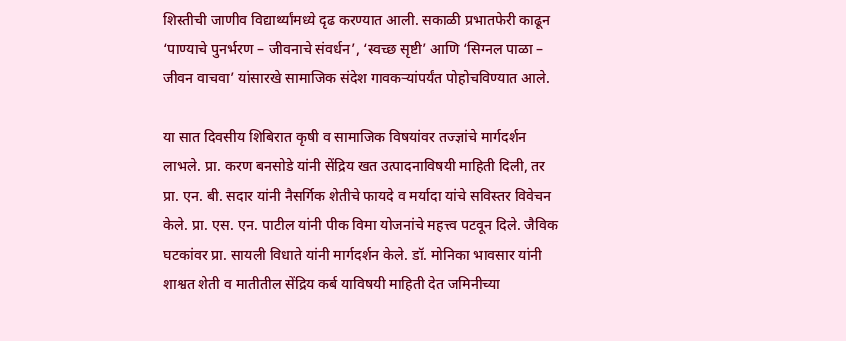शिस्तीची जाणीव विद्यार्थ्यांमध्ये दृढ करण्यात आली. सकाळी प्रभातफेरी काढून ‘पाण्याचे पुनर्भरण – जीवनाचे संवर्धन’, ‘स्वच्छ सृष्टी’ आणि ‘सिग्नल पाळा – जीवन वाचवा’ यांसारखे सामाजिक संदेश गावकऱ्यांपर्यंत पोहोचविण्यात आले.

या सात दिवसीय शिबिरात कृषी व सामाजिक विषयांवर तज्ज्ञांचे मार्गदर्शन लाभले. प्रा. करण बनसोडे यांनी सेंद्रिय खत उत्पादनाविषयी माहिती दिली, तर प्रा. एन. बी. सदार यांनी नैसर्गिक शेतीचे फायदे व मर्यादा यांचे सविस्तर विवेचन केले. प्रा. एस. एन. पाटील यांनी पीक विमा योजनांचे महत्त्व पटवून दिले. जैविक घटकांवर प्रा. सायली विधाते यांनी मार्गदर्शन केले. डॉ. मोनिका भावसार यांनी शाश्वत शेती व मातीतील सेंद्रिय कर्ब याविषयी माहिती देत जमिनीच्या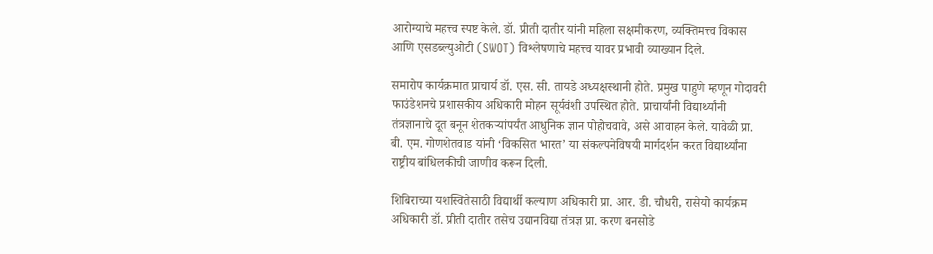आरोग्याचे महत्त्व स्पष्ट केले. डॉ. प्रीती दातीर यांनी महिला सक्षमीकरण, व्यक्तिमत्त्व विकास आणि एसडब्ल्युओटी (SWOT) विश्लेषणाचे महत्त्व यावर प्रभावी व्याख्यान दिले.

समारोप कार्यक्रमात प्राचार्य डॉ. एस. सी. तायडे अध्यक्षस्थानी होते. प्रमुख पाहुणे म्हणून गोदावरी फाउंडेशनचे प्रशासकीय अधिकारी मोहन सूर्यवंशी उपस्थित होते. प्राचार्यांनी विद्यार्थ्यांनी तंत्रज्ञानाचे दूत बनून शेतकऱ्यांपर्यंत आधुनिक ज्ञान पोहोचवावे, असे आवाहन केले. यावेळी प्रा. बी. एम. गोणशेतवाड यांनी ‘विकसित भारत’ या संकल्पनेविषयी मार्गदर्शन करत विद्यार्थ्यांना राष्ट्रीय बांधिलकीची जाणीव करून दिली.

शिबिराच्या यशस्वितेसाठी विद्यार्थी कल्याण अधिकारी प्रा. आर. डी. चौधरी, रासेयो कार्यक्रम अधिकारी डॉ. प्रीती दातीर तसेच उद्यानविद्या तंत्रज्ञ प्रा. करण बनसोडे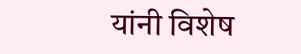यांनी विशेष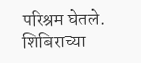परिश्रम घेतले. शिबिराच्या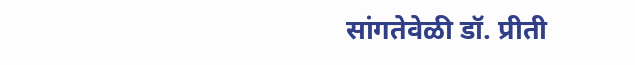सांगतेवेळी डॉ. प्रीती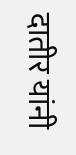दातीर यांनी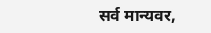सर्व मान्यवर,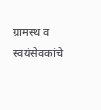ग्रामस्थ व स्वयंसेवकांचे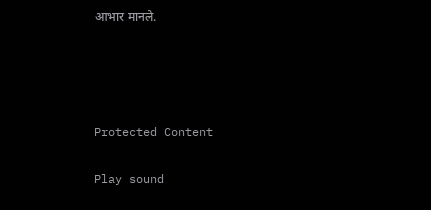आभार मानले.




Protected Content

Play sound